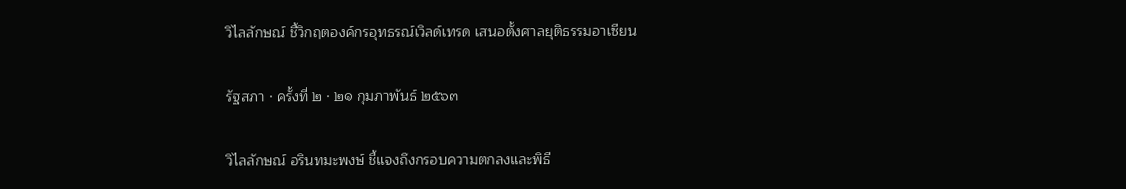วิไลลักษณ์ ชี้วิกฤตองค์กรอุทธรณ์เวิลด์เทรด เสนอตั้งศาลยุติธรรมอาเซียน

รัฐสภา · ครั้งที่ ๒ · ๒๑ กุมภาพันธ์ ๒๕๖๓

วิไลลักษณ์ อรินทมะพงษ์ ชี้แจงถึงกรอบความตกลงและพิธี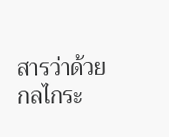สารว่าด้วยกลไกระ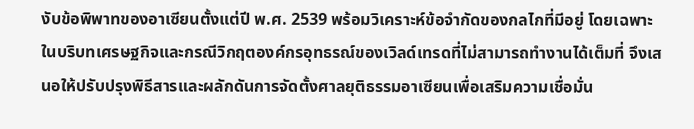งับข้อพิพาทของอาเซียนตั้งแต่ปี พ.ศ. 2539 พร้อมวิเคราะห์ข้อจำกัดของกลไกที่มีอยู่ โดยเฉพาะในบริบทเศรษฐกิจและกรณีวิกฤตองค์กรอุทธรณ์ของเวิลด์เทรดที่ไม่สามารถทำงานได้เต็มที่ จึงเสนอให้ปรับปรุงพิธีสารและผลักดันการจัดตั้งศาลยุติธรรมอาเซียนเพื่อเสริมความเชื่อมั่น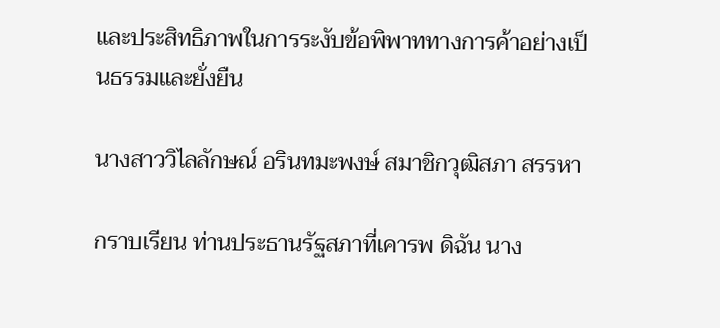และประสิทธิภาพในการระงับข้อพิพาททางการค้าอย่างเป็นธรรมและยั่งยืน

นางสาววิไลลักษณ์ อรินทมะพงษ์ สมาชิกวุฒิสภา สรรหา

กราบเรียน ท่านประธานรัฐสภาที่เคารพ ดิฉัน นาง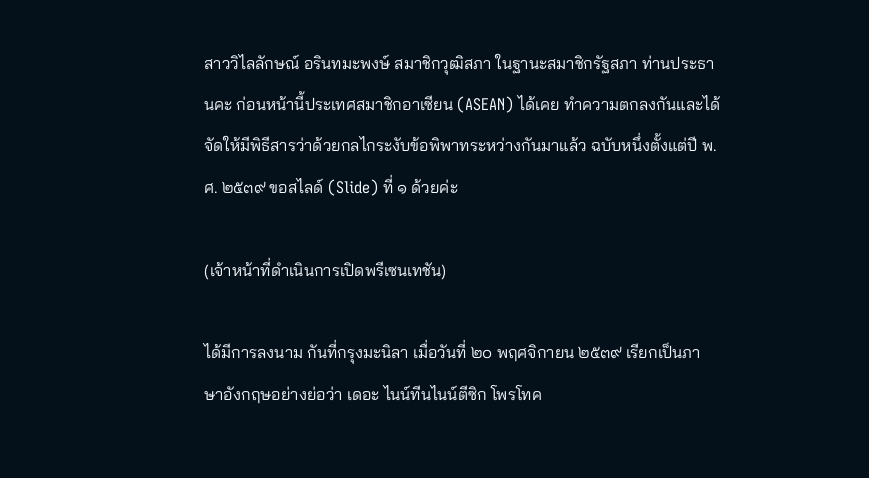สาววิไลลักษณ์ อรินทมะพงษ์ สมาชิกวุฒิสภา ในฐานะสมาชิกรัฐสภา ท่านประธานคะ ก่อนหน้านี้ประเทศสมาชิกอาเซียน (ASEAN) ได้เคย ทำความตกลงกันและได้จัดให้มีพิธีสารว่าด้วยกลไกระงับข้อพิพาทระหว่างกันมาแล้ว ฉบับหนึ่งตั้งแต่ปี พ.ศ. ๒๕๓๙ ขอสไลด์ (Slide) ที่ ๑ ด้วยค่ะ

(เจ้าหน้าที่ดำเนินการเปิดพรีเซนเทชัน)

ได้มีการลงนาม กันที่กรุงมะนิลา เมื่อวันที่ ๒๐ พฤศจิกายน ๒๕๓๙ เรียกเป็นภาษาอังกฤษอย่างย่อว่า เดอะ ไนน์ทีนไนน์ตีซิก โพรโทค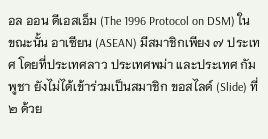อล ออน ดีเอสเอ็ม (The 1996 Protocol on DSM) ในขณะนั้น อาเซียน (ASEAN) มีสมาชิกเพียง ๗ ประเทศ โดยที่ประเทศลาว ประเทศพม่า และประเทศ กัมพูชา ยังไม่ได้เข้าร่วมเป็นสมาชิก ขอสไลด์ (Slide) ที่ ๒ ด้วย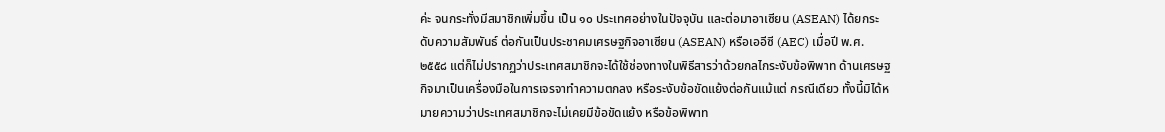ค่ะ จนกระทั่งมีสมาชิกเพิ่มขึ้น เป็น ๑๐ ประเทศอย่างในปัจจุบัน และต่อมาอาเซียน (ASEAN) ได้ยกระดับความสัมพันธ์ ต่อกันเป็นประชาคมเศรษฐกิจอาเซียน (ASEAN) หรือเออีซี (AEC) เมื่อปี พ.ศ. ๒๕๕๘ แต่ก็ไม่ปรากฏว่าประเทศสมาชิกจะได้ใช้ช่องทางในพิธีสารว่าด้วยกลไกระงับข้อพิพาท ด้านเศรษฐกิจมาเป็นเครื่องมือในการเจรจาทำความตกลง หรือระงับข้อขัดแย้งต่อกันแม้แต่ กรณีเดียว ทั้งนี้มิได้หมายความว่าประเทศสมาชิกจะไม่เคยมีข้อขัดแย้ง หรือข้อพิพาท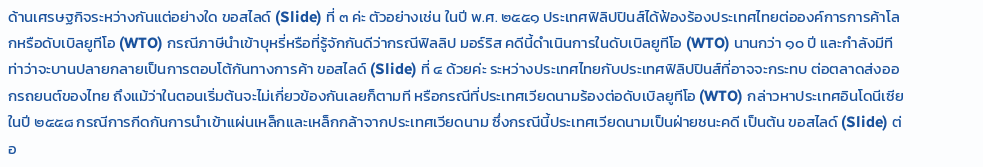ด้านเศรษฐกิจระหว่างกันแต่อย่างใด ขอสไลด์ (Slide) ที่ ๓ ค่ะ ตัวอย่างเช่น ในปี พ.ศ. ๒๕๕๑ ประเทศฟิลิปปินส์ได้ฟ้องร้องประเทศไทยต่อองค์การการค้าโลกหรือดับเบิลยูทีโอ (WTO) กรณีภาษีนำเข้าบุหรี่หรือที่รู้จักกันดีว่ากรณีฟิลลิป มอร์ริส คดีนี้ดำเนินการในดับเบิลยูทีโอ (WTO) นานกว่า ๑๐ ปี และกำลังมีทีท่าว่าจะบานปลายกลายเป็นการตอบโต้กันทางการค้า ขอสไลด์ (Slide) ที่ ๔ ด้วยค่ะ ระหว่างประเทศไทยกับประเทศฟิลิปปินส์ที่อาจจะกระทบ ต่อตลาดส่งออกรถยนต์ของไทย ถึงแม้ว่าในตอนเริ่มต้นจะไม่เกี่ยวข้องกันเลยก็ตามที หรือกรณีที่ประเทศเวียดนามร้องต่อดับเบิลยูทีโอ (WTO) กล่าวหาประเทศอินโดนีเซีย ในปี ๒๕๕๘ กรณีการกีดกันการนำเข้าแผ่นเหล็กและเหล็กกล้าจากประเทศเวียดนาม ซึ่งกรณีนี้ประเทศเวียดนามเป็นฝ่ายชนะคดี เป็นต้น ขอสไลด์ (Slide) ต่อ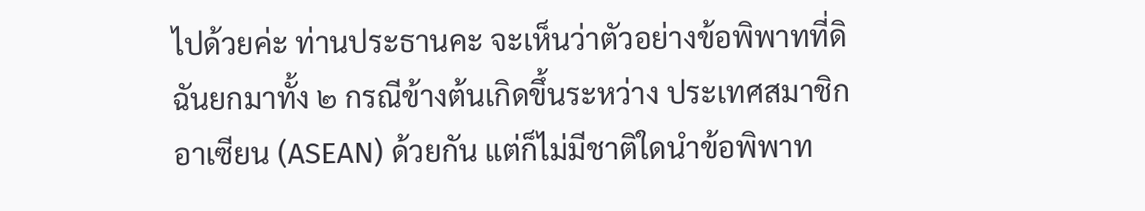ไปด้วยค่ะ ท่านประธานคะ จะเห็นว่าตัวอย่างข้อพิพาทที่ดิฉันยกมาทั้ง ๒ กรณีข้างต้นเกิดขึ้นระหว่าง ประเทศสมาชิกอาเซียน (ASEAN) ด้วยกัน แต่ก็ไม่มีชาติใดนำข้อพิพาท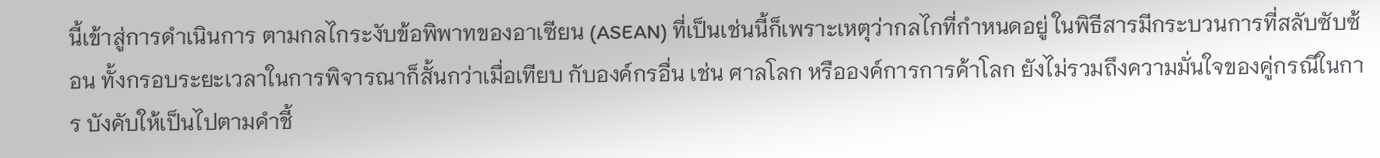นี้เข้าสู่การดำเนินการ ตามกลไกระงับข้อพิพาทของอาเซียน (ASEAN) ที่เป็นเช่นนี้ก็เพราะเหตุว่ากลไกที่กำหนดอยู่ ในพิธีสารมีกระบวนการที่สลับซับซ้อน ทั้งกรอบระยะเวลาในการพิจารณาก็สั้นกว่าเมื่อเทียบ กับองค์กรอื่น เช่น ศาลโลก หรือองค์การการค้าโลก ยังไม่รวมถึงความมั่นใจของคู่กรณีในการ บังคับให้เป็นไปตามคำชี้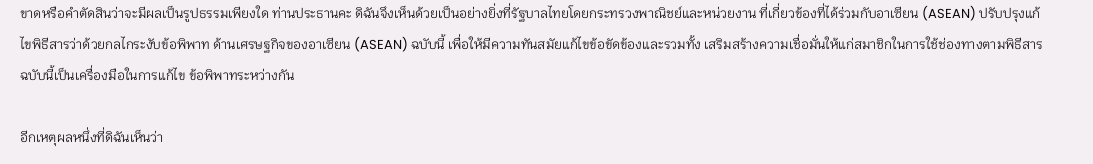ขาดหรือคำตัดสินว่าจะมีผลเป็นรูปธรรมเพียงใด ท่านประธานคะ ดิฉันจึงเห็นด้วยเป็นอย่างยิ่งที่รัฐบาลไทยโดยกระทรวงพาณิชย์และหน่วยงาน ที่เกี่ยวข้องที่ได้ร่วมกับอาเซียน (ASEAN) ปรับปรุงแก้ไขพิธีสารว่าด้วยกลไกระงับข้อพิพาท ด้านเศรษฐกิจของอาเซียน (ASEAN) ฉบับนี้ เพื่อให้มีความทันสมัยแก้ไขข้อขัดข้องและรวมทั้ง เสริมสร้างความเชื่อมั่นให้แก่สมาชิกในการใช้ช่องทางตามพิธีสารฉบับนี้เป็นเครื่องมือในการแก้ไข ข้อพิพาทระหว่างกัน

อีกเหตุผลหนึ่งที่ดิฉันเห็นว่า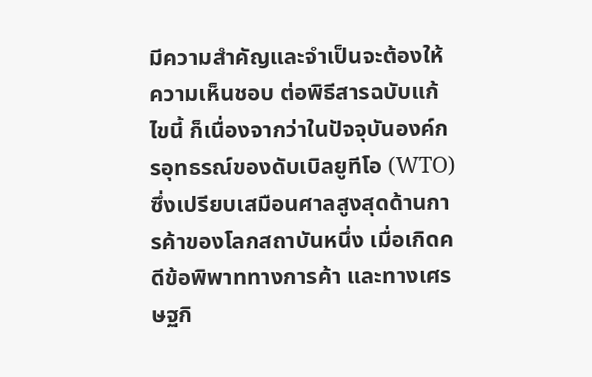มีความสำคัญและจำเป็นจะต้องให้ความเห็นชอบ ต่อพิธีสารฉบับแก้ไขนี้ ก็เนื่องจากว่าในปัจจุบันองค์กรอุทธรณ์ของดับเบิลยูทีโอ (WTO) ซึ่งเปรียบเสมือนศาลสูงสุดด้านการค้าของโลกสถาบันหนึ่ง เมื่อเกิดคดีข้อพิพาททางการค้า และทางเศรษฐกิ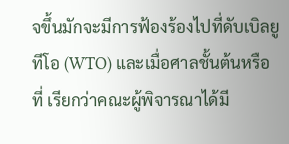จขึ้นมักจะมีการฟ้องร้องไปที่ดับเบิลยูทีโอ (WTO) และเมื่อศาลชั้นต้นหรือที่ เรียกว่าคณะผู้พิจารณาได้มี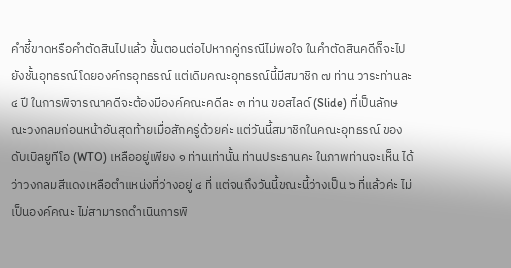คำชี้ขาดหรือคำตัดสินไปแล้ว ขั้นตอนต่อไปหากคู่กรณีไม่พอใจ ในคำตัดสินคดีก็จะไปยังชั้นอุทธรณ์โดยองค์กรอุทธรณ์ แต่เดิมคณะอุทธรณ์นี้มีสมาชิก ๗ ท่าน วาระท่านละ ๔ ปี ในการพิจารณาคดีจะต้องมีองค์คณะคดีละ ๓ ท่าน ขอสไลด์ (Slide) ที่เป็นลักษณะวงกลมก่อนหน้าอันสุดท้ายเมื่อสักครู่ด้วยค่ะ แต่วันนี้สมาชิกในคณะอุทธรณ์ ของดับเบิลยูทีโอ (WTO) เหลืออยู่เพียง ๑ ท่านเท่านั้น ท่านประธานคะ ในภาพท่านจะเห็น ได้ว่าวงกลมสีแดงเหลือตำแหน่งที่ว่างอยู่ ๔ ที่ แต่จนถึงวันนี้ขณะนี้ว่างเป็น ๖ ที่แล้วค่ะ ไม่เป็นองค์คณะ ไม่สามารถดำเนินการพิ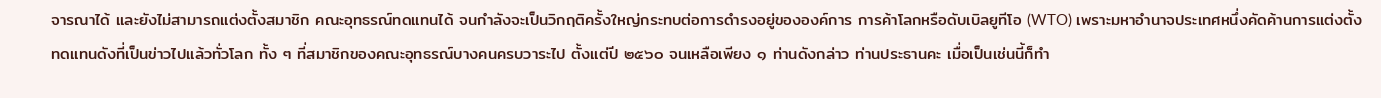จารณาได้ และยังไม่สามารถแต่งตั้งสมาชิก คณะอุทธรณ์ทดแทนได้ จนกำลังจะเป็นวิกฤติครั้งใหญ่กระทบต่อการดำรงอยู่ขององค์การ การค้าโลกหรือดับเบิลยูทีโอ (WTO) เพราะมหาอำนาจประเทศหนึ่งคัดค้านการแต่งตั้ง ทดแทนดังที่เป็นข่าวไปแล้วทั่วโลก ทั้ง ๆ ที่สมาชิกของคณะอุทธรณ์บางคนครบวาระไป ตั้งแต่ปี ๒๕๖๐ จนเหลือเพียง ๑ ท่านดังกล่าว ท่านประธานคะ เมื่อเป็นเช่นนี้ก็ทำ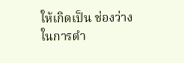ให้เกิดเป็น ช่องว่างในการดำ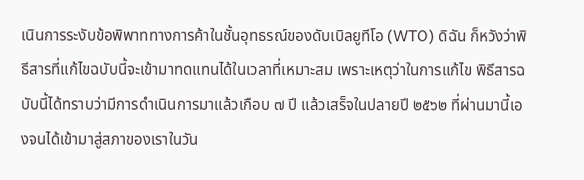เนินการระงับข้อพิพาททางการค้าในชั้นอุทธรณ์ของดับเบิลยูทีโอ (WTO) ดิฉัน ก็หวังว่าพิธีสารที่แก้ไขฉบับนี้จะเข้ามาทดแทนได้ในเวลาที่เหมาะสม เพราะเหตุว่าในการแก้ไข พิธีสารฉบับนี้ได้ทราบว่ามีการดำเนินการมาแล้วเกือบ ๗ ปี แล้วเสร็จในปลายปี ๒๕๖๒ ที่ผ่านมานี้เองจนได้เข้ามาสู่สภาของเราในวัน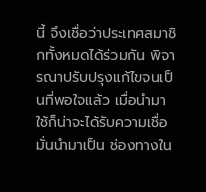นี้ จึงเชื่อว่าประเทศสมาชิกทั้งหมดได้ร่วมกัน พิจารณาปรับปรุงแก้ไขจนเป็นที่พอใจแล้ว เมื่อนำมาใช้ก็น่าจะได้รับความเชื่อมั่นนำมาเป็น ช่องทางใน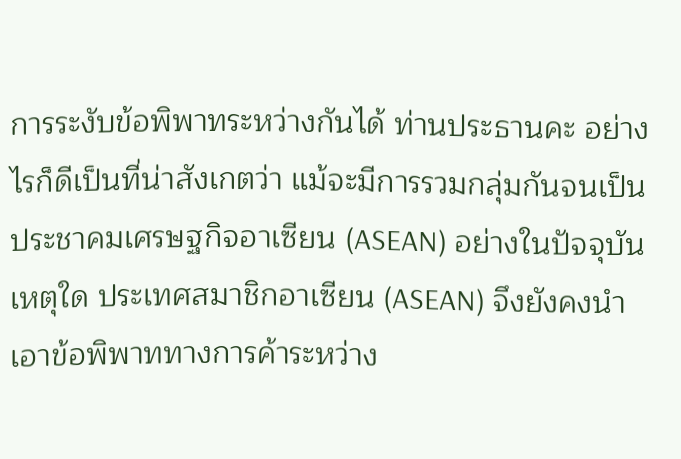การระงับข้อพิพาทระหว่างกันได้ ท่านประธานคะ อย่างไรก็ดีเป็นที่น่าสังเกตว่า แม้จะมีการรวมกลุ่มกันจนเป็นประชาคมเศรษฐกิจอาเซียน (ASEAN) อย่างในปัจจุบัน เหตุใด ประเทศสมาชิกอาเซียน (ASEAN) จึงยังคงนำเอาข้อพิพาททางการค้าระหว่าง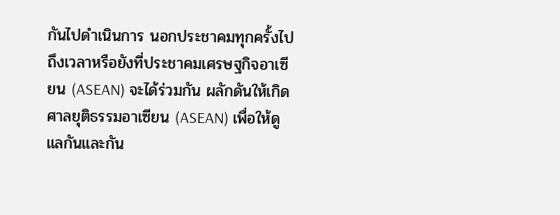กันไปดำเนินการ นอกประชาคมทุกครั้งไป ถึงเวลาหรือยังที่ประชาคมเศรษฐกิจอาเซียน (ASEAN) จะได้ร่วมกัน ผลักดันให้เกิดศาลยุติธรรมอาเซียน (ASEAN) เพื่อให้ดูแลกันและกัน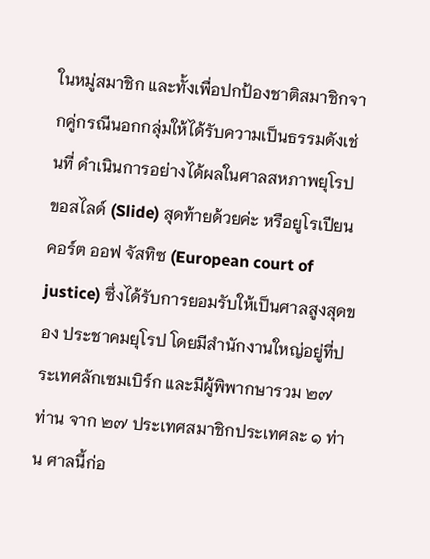ในหมู่สมาชิก และทั้งเพื่อปกป้องชาติสมาชิกจากคู่กรณีนอกกลุ่มให้ได้รับความเป็นธรรมดังเช่นที่ ดำเนินการอย่างได้ผลในศาลสหภาพยุโรป ขอสไลด์ (Slide) สุดท้ายด้วยค่ะ หรือยูโรเปียน คอร์ต ออฟ จัสทิซ (European court of justice) ซึ่งได้รับการยอมรับให้เป็นศาลสูงสุดของ ประชาคมยุโรป โดยมีสำนักงานใหญ่อยู่ที่ประเทศลักเซมเบิร์ก และมีผู้พิพากษารวม ๒๗ ท่าน จาก ๒๗ ประเทศสมาชิกประเทศละ ๑ ท่าน ศาลนี้ก่อ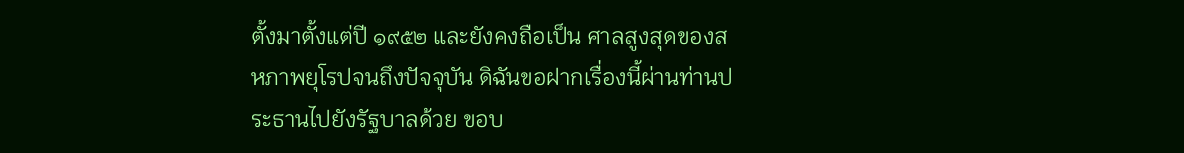ตั้งมาตั้งแต่ปี ๑๙๕๒ และยังคงถือเป็น ศาลสูงสุดของสหภาพยุโรปจนถึงปัจจุบัน ดิฉันขอฝากเรื่องนี้ผ่านท่านประธานไปยังรัฐบาลด้วย ขอบ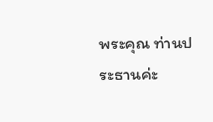พระคุณ ท่านประธานค่ะ